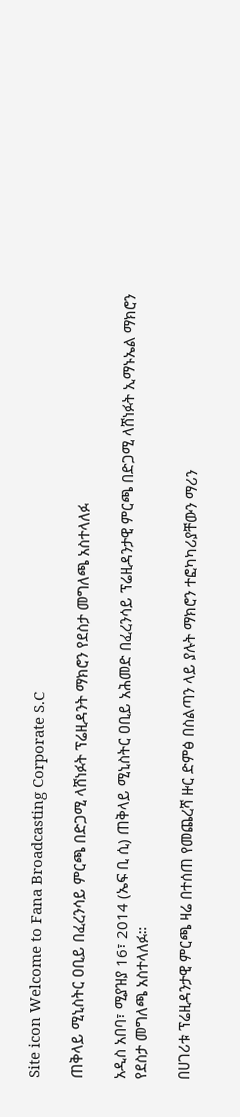Site icon Welcome to Fana Broadcasting Corporate S.C

ጠቅላይ ሚኒስትር ዐቢይ በፈረንሳይ ምርጫ በድጋሚ ላሸነፉት ፕሬዚዳንት ማክሮን የደስታ መግለጫ አስተላለፉ

አዲስ አበባ፣ ሚያዝያ 16፣ 2014 (ኤፍ ቢ ሲ) ጠቅላይ ሚኒስትር ዐቢይ አሕመድ በፈረንሳይ ፕሬዚዳንታዊ ምርጫ በድጋሚ ላሸነፉት ኢማኑኤል ማክሮን የደስታ መግለጫ አስተላለፉ።

በሀገሪቱ ፕሬዚዳንታዊ ምርጫ ዛሬ በተሰጠ የመጨረሻ ዙር ድምፅ በስልጣን ላይ ያሉት ማክሮን ተፎካካሪያቸውን ማሪን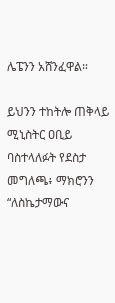ሌፔንን አሸንፈዋል።

ይህንን ተከትሎ ጠቅላይ ሚኒስትር ዐቢይ ባስተላለፉት የደስታ መግለጫ፥ ማክሮንን “ለስኬታማውና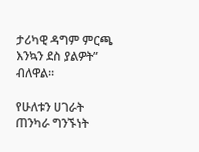ታሪካዊ ዳግም ምርጫ እንኳን ደስ ያልዎት” ብለዋል።

የሁለቱን ሀገራት ጠንካራ ግንኙነት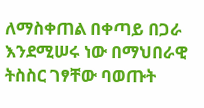ለማስቀጠል በቀጣይ በጋራ እንደሚሠሩ ነው በማህበራዊ ትስስር ገፃቸው ባወጡት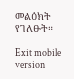መልዕክት የገለፁት።

Exit mobile version